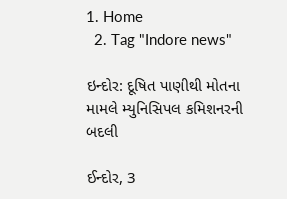1. Home
  2. Tag "Indore news"

ઇન્દોર: દૂષિત પાણીથી મોતના મામલે મ્યુનિસિપલ કમિશનરની બદલી

ઈન્દોર, 3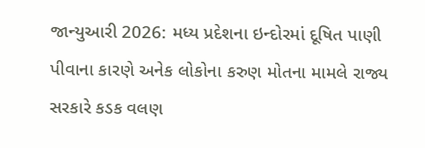જાન્યુઆરી 2026: મધ્ય પ્રદેશના ઇન્દોરમાં દૂષિત પાણી પીવાના કારણે અનેક લોકોના કરુણ મોતના મામલે રાજ્ય સરકારે કડક વલણ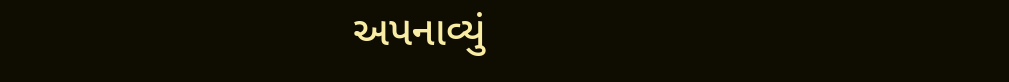અપનાવ્યું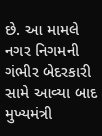છે. આ મામલે નગર નિગમની ગંભીર બેદરકારી સામે આવ્યા બાદ મુખ્યમંત્રી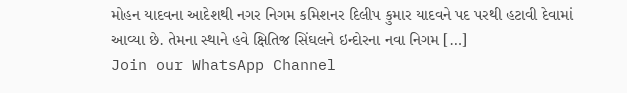મોહન યાદવના આદેશથી નગર નિગમ કમિશનર દિલીપ કુમાર યાદવને પદ પરથી હટાવી દેવામાં આવ્યા છે. તેમના સ્થાને હવે ક્ષિતિજ સિંઘલને ઇન્દોરના નવા નિગમ […]
Join our WhatsApp Channel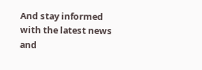And stay informed with the latest news and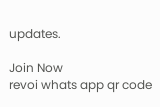updates.

Join Now
revoi whats app qr code